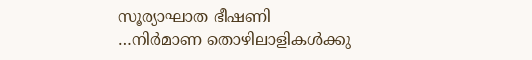സൂര്യാഘാത ഭീഷണി …നിർമാണ തൊഴിലാളികൾക്കു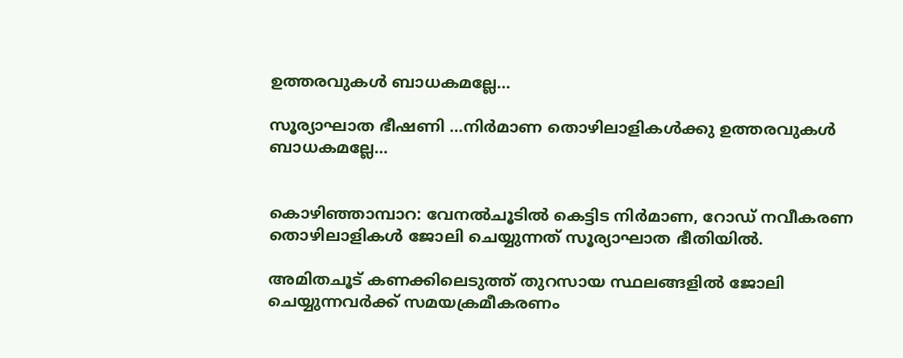ഉത്തരവുകൾ ബാധകമല്ലേ…

സൂര്യാഘാത ഭീഷണി …നിർമാണ തൊഴിലാളികൾക്കു ഉത്തരവുകൾ ബാധകമല്ലേ…


കൊഴിഞ്ഞാമ്പാറ: വേനൽചൂടിൽ കെട്ടിട നിർമാണ, റോഡ് നവീകരണ തൊഴിലാളികൾ ജോലി ചെയ്യുന്നത് സൂര്യാഘാത ഭീതിയിൽ.

അമിതചൂട് കണക്കിലെടുത്ത് തുറസായ സ്ഥലങ്ങളിൽ ജോലി ചെയ്യുന്നവർക്ക് സമയക്രമീകരണം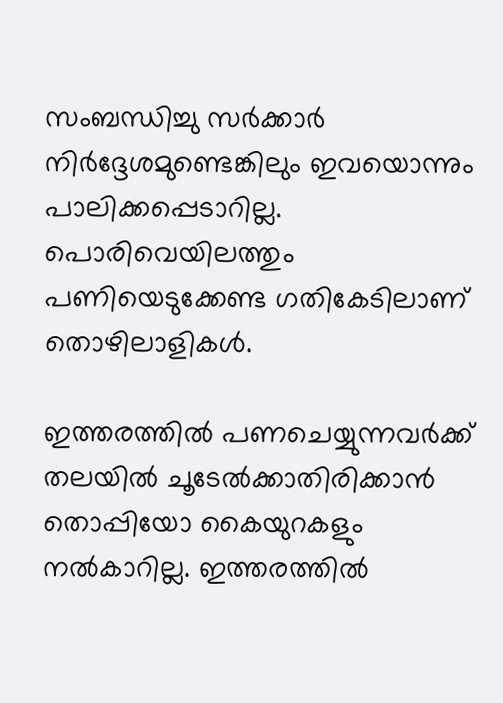സംബന്ധിച്ചു സർക്കാർ നിർദ്ദേശമുണ്ടെങ്കിലും ഇവയൊന്നും പാലിക്കപ്പെടാറില്ല. പൊരിവെയിലത്തും പണിയെടുക്കേണ്ട ഗതികേടിലാണ് തൊഴിലാളികൾ.

ഇത്തരത്തിൽ പണചെയ്യുന്നവർക്ക് തലയിൽ ചൂടേൽക്കാതിരിക്കാൻ തൊപ്പിയോ കൈയുറകളും നൽകാറില്ല. ഇത്തരത്തിൽ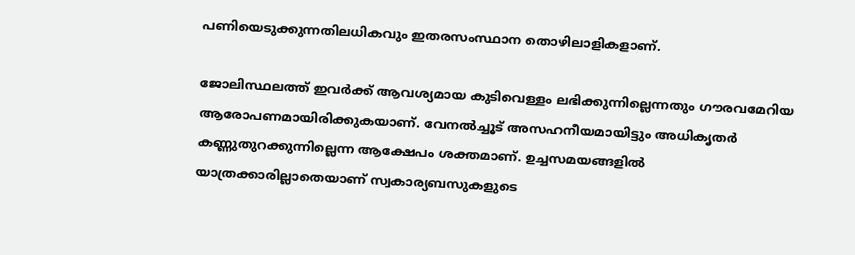പണിയെടുക്കുന്നതിലധികവും ഇതരസംസ്ഥാന തൊഴിലാളികളാണ്.

ജോലിസ്ഥലത്ത് ഇവർക്ക് ആവശ്യമായ കുടിവെള്ളം ലഭിക്കുന്നില്ലെന്നതും ഗൗരവമേറിയ ആരോപണമായിരിക്കുകയാണ്. വേനൽച്ചൂട് അസഹനീയമായിട്ടും അധികൃതർ കണ്ണുതുറക്കുന്നില്ലെന്ന ആക്ഷേപം ശക്തമാണ്. ഉച്ചസമയങ്ങളിൽ യാത്രക്കാരില്ലാതെയാണ് സ്വകാര്യബസുകളുടെ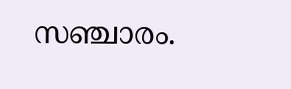സഞ്ചാരം.